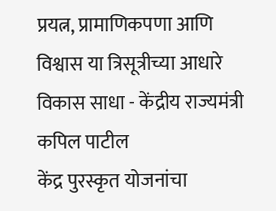प्रयत्न, प्रामाणिकपणा आणि विश्वास या त्रिसूत्रीच्या आधारे विकास साधा - केंद्रीय राज्यमंत्री कपिल पाटील
केंद्र पुरस्कृत योजनांचा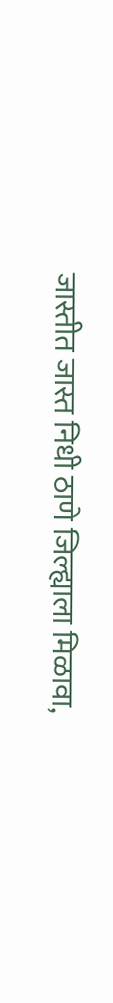जास्तीत जास्त निधी ठाणे जिल्ह्याला मिळावा,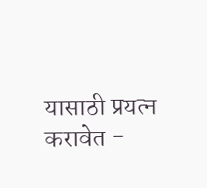यासाठी प्रयत्न करावेत -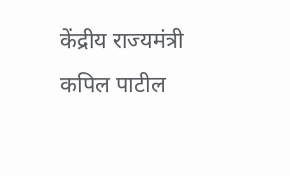केंद्रीय राज्यमंत्री कपिल पाटील